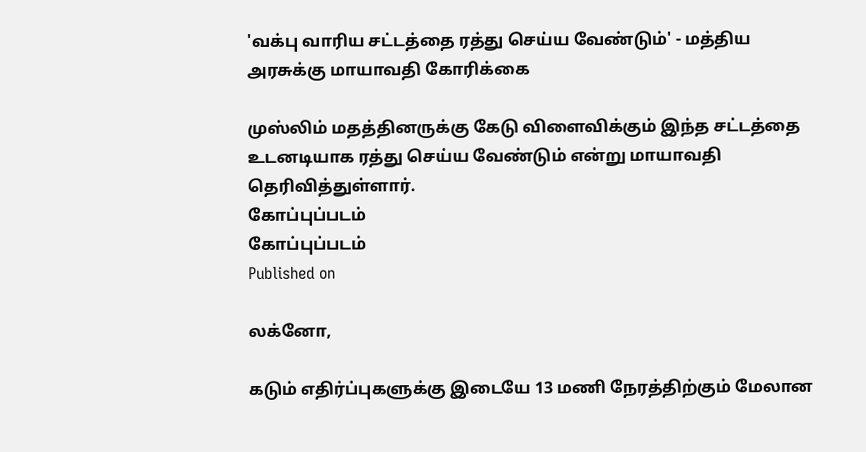'வக்பு வாரிய சட்டத்தை ரத்து செய்ய வேண்டும்' - மத்திய அரசுக்கு மாயாவதி கோரிக்கை

முஸ்லிம் மதத்தினருக்கு கேடு விளைவிக்கும் இந்த சட்டத்தை உடனடியாக ரத்து செய்ய வேண்டும் என்று மாயாவதி தெரிவித்துள்ளார்.
கோப்புப்படம்
கோப்புப்படம்
Published on

லக்னோ,

கடும் எதிர்ப்புகளுக்கு இடையே 13 மணி நேரத்திற்கும் மேலான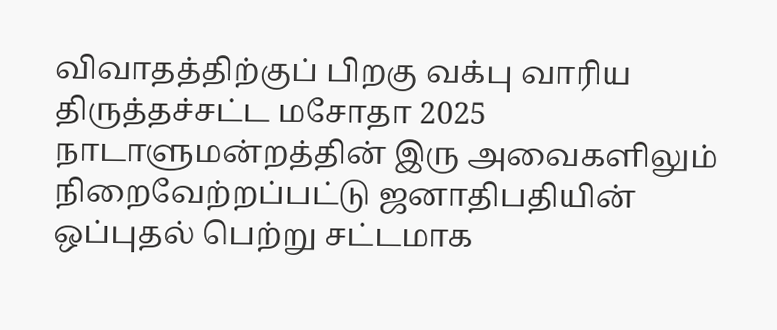விவாதத்திற்குப் பிறகு வக்பு வாரிய திருத்தச்சட்ட மசோதா 2025 நாடாளுமன்றத்தின் இரு அவைகளிலும் நிறைவேற்றப்பட்டு ஜனாதிபதியின் ஒப்புதல் பெற்று சட்டமாக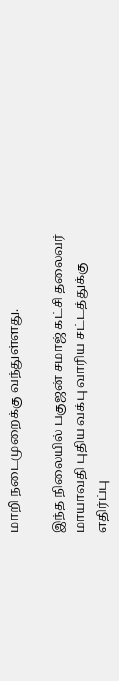மாறி நடைமுறைக்கு வந்துள்ளது.

இந்த நிலையில் பகுஜன் சமாஜ் கட்சி தலைவர் மாயாவதி புதிய வக்பு வாரிய சட்டத்துக்கு எதிர்ப்பு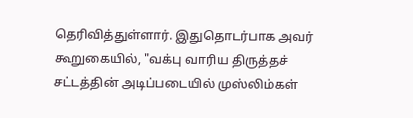தெரிவித்துள்ளார். இதுதொடர்பாக அவர் கூறுகையில், "வக்பு வாரிய திருத்தச் சட்டத்தின் அடிப்படையில் முஸ்லிம்கள்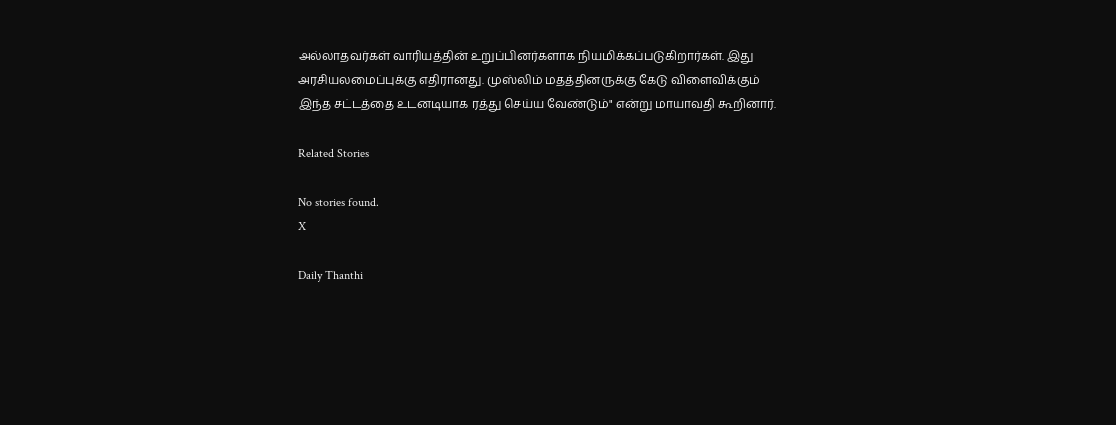அல்லாதவர்கள் வாரியத்தின் உறுப்பினர்களாக நியமிக்கப்படுகிறார்கள். இது அரசியலமைப்புக்கு எதிரானது. முஸ்லிம் மதத்தினருக்கு கேடு விளைவிக்கும் இந்த சட்டத்தை உடனடியாக ரத்து செய்ய வேண்டும்" என்று மாயாவதி கூறினார்.

Related Stories

No stories found.
X

Daily Thanthi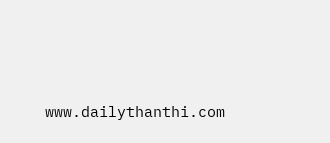www.dailythanthi.com